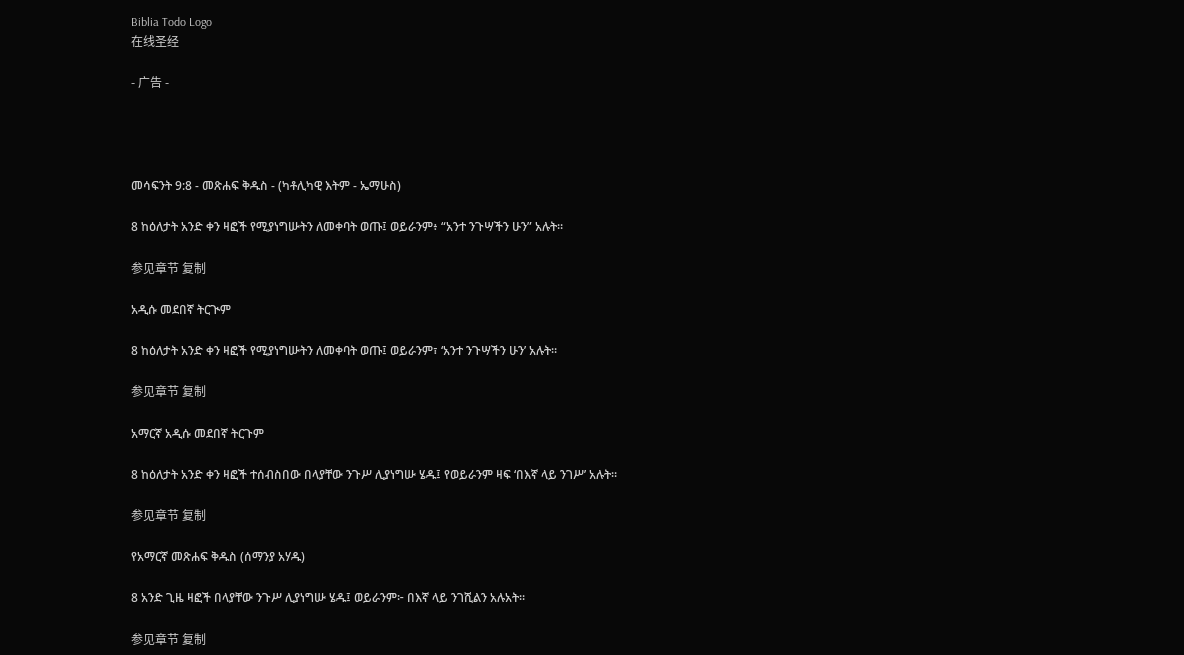Biblia Todo Logo
在线圣经

- 广告 -




መሳፍንት 9:8 - መጽሐፍ ቅዱስ - (ካቶሊካዊ እትም - ኤማሁስ)

8 ከዕለታት አንድ ቀን ዛፎች የሚያነግሡትን ለመቀባት ወጡ፤ ወይራንም፥ “አንተ ንጉሣችን ሁን” አሉት።

参见章节 复制

አዲሱ መደበኛ ትርጒም

8 ከዕለታት አንድ ቀን ዛፎች የሚያነግሡትን ለመቀባት ወጡ፤ ወይራንም፣ ‘አንተ ንጉሣችን ሁን’ አሉት።

参见章节 复制

አማርኛ አዲሱ መደበኛ ትርጉም

8 ከዕለታት አንድ ቀን ዛፎች ተሰብስበው በላያቸው ንጉሥ ሊያነግሡ ሄዱ፤ የወይራንም ዛፍ ‘በእኛ ላይ ንገሥ’ አሉት።

参见章节 复制

የአማርኛ መጽሐፍ ቅዱስ (ሰማንያ አሃዱ)

8 አንድ ጊዜ ዛፎች በላያቸው ንጉሥ ሊያነግሡ ሄዱ፤ ወይራንም፦ በእኛ ላይ ንገሺልን አሉአት።

参见章节 复制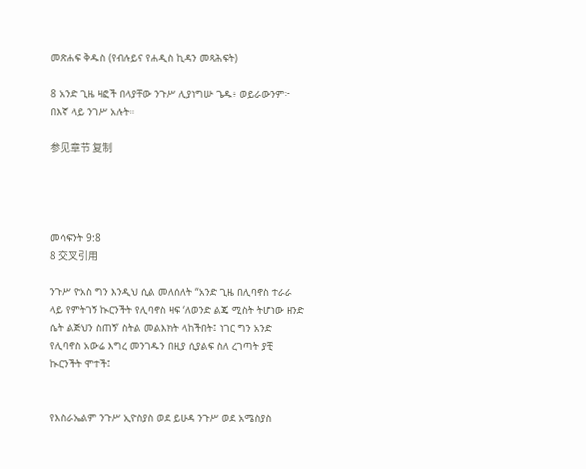መጽሐፍ ቅዱስ (የብሉይና የሐዲስ ኪዳን መጻሕፍት)

8 አንድ ጊዜ ዛፎች በላያቸው ንጉሥ ሊያነግሡ ጌዱ፥ ወይራውንም፦ በእኛ ላይ ንገሥ አሉት።

参见章节 复制




መሳፍንት 9:8
8 交叉引用

ንጉሥ ዮአስ ግን እንዲህ ሲል መለሰለት “አንድ ጊዜ በሊባኖስ ተራራ ላይ የምትገኝ ኲርንችት የሊባኖስ ዛፍ ‘ለወንድ ልጄ ሚስት ትሆነው ዘንድ ሴት ልጅህን ስጠኝ’ ስትል መልእክት ላከችበት፤ ነገር ግን አንድ የሊባኖስ አውሬ እግረ መንገዱን በዚያ ሲያልፍ ስለ ረገጣት ያቺ ኲርንችት ሞተች፤


የእስራኤልም ንጉሥ ኢዮስያስ ወደ ይሁዳ ንጉሥ ወደ አሜስያስ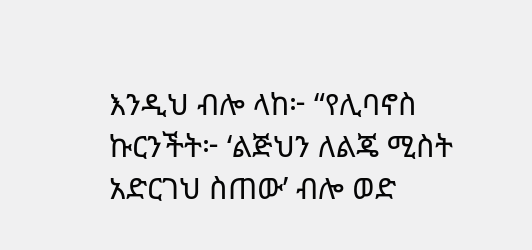እንዲህ ብሎ ላከ፦ “የሊባኖስ ኩርንችት፦ ‘ልጅህን ለልጄ ሚስት አድርገህ ስጠው’ ብሎ ወድ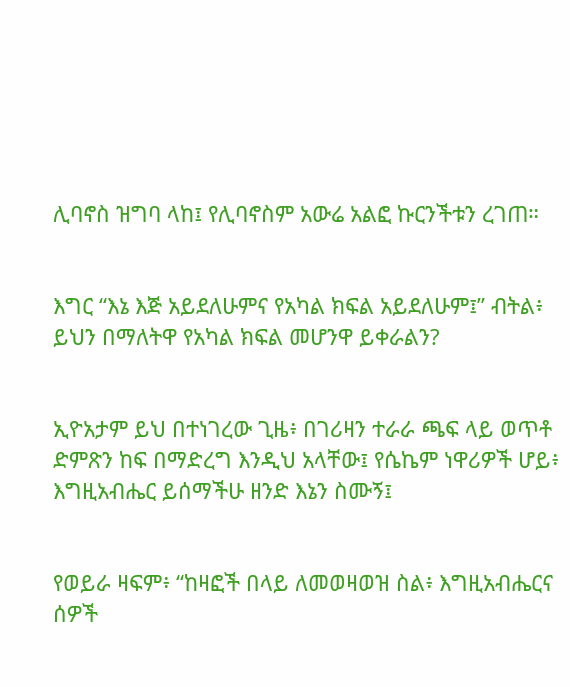ሊባኖስ ዝግባ ላከ፤ የሊባኖስም አውሬ አልፎ ኩርንችቱን ረገጠ።


እግር “እኔ እጅ አይደለሁምና የአካል ክፍል አይደለሁም፤” ብትል፥ ይህን በማለትዋ የአካል ክፍል መሆንዋ ይቀራልን?


ኢዮአታም ይህ በተነገረው ጊዜ፥ በገሪዛን ተራራ ጫፍ ላይ ወጥቶ ድምጽን ከፍ በማድረግ እንዲህ አላቸው፤ የሴኬም ነዋሪዎች ሆይ፥ እግዚአብሔር ይሰማችሁ ዘንድ እኔን ስሙኝ፤


የወይራ ዛፍም፥ “ከዛፎች በላይ ለመወዛወዝ ስል፥ እግዚአብሔርና ሰዎች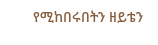የሚከበሩበትን ዘይቴን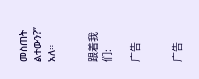መስጠት ልተውን?” አለ።


跟着我们:

广告


广告